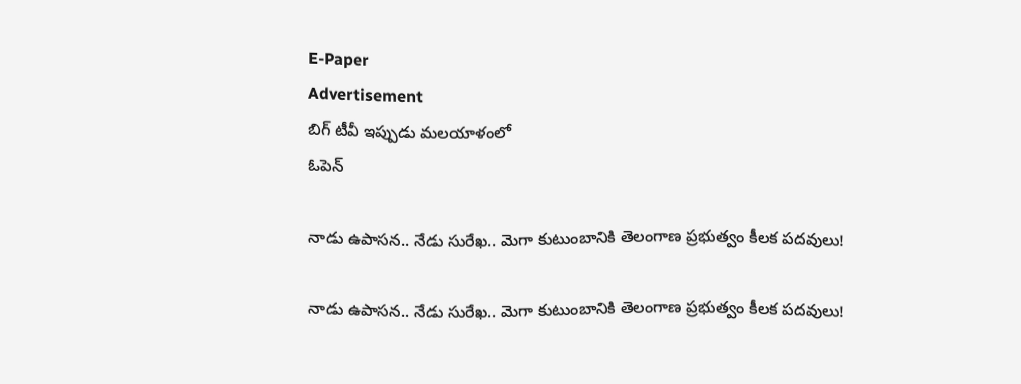E-Paper
Advertisement
బిగ్ టీవీ ఇప్పుడు మలయాళంలో
ఓపెన్

నాడు ఉపాసన.. నేడు సురేఖ.. మెగా కుటుంబానికి తెలంగాణ ప్రభుత్వం కీలక పదవులు!

నాడు ఉపాసన.. నేడు సురేఖ.. మెగా కుటుంబానికి తెలంగాణ ప్రభుత్వం కీలక పదవులు!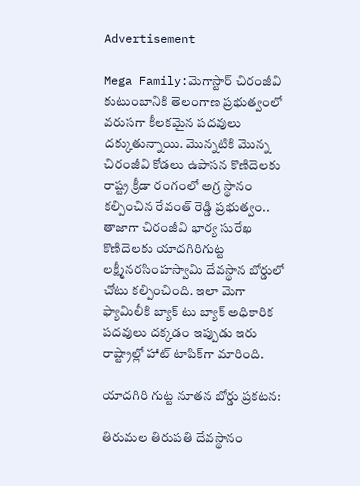Advertisement

Mega Family:మెగాస్టార్ చిరంజీవి కుటుంబానికి తెలంగాణ ప్రభుత్వంలో వరుసగా కీలకమైన పదవులు దక్కుతున్నాయి. మొన్నటికి మొన్న చిరంజీవి కోడలు ఉపాసన కొణిదెలకు రాష్ట్ర క్రీడా రంగంలో అగ్ర స్థానం కల్పించిన రేవంత్ రెడ్డి ప్రభుత్వం.. తాజాగా చిరంజీవి భార్య సురేఖ కొణిదెలకు యాదగిరిగుట్ట లక్ష్మీనరసింహస్వామి దేవస్థాన బోర్డులో చోటు కల్పించింది. ఇలా మెగా ఫ్యామిలీకి బ్యాక్ టు బ్యాక్ అధికారిక పదవులు దక్కడం ఇప్పుడు ఇరు రాష్ట్రాల్లో హాట్ టాపిక్‌గా మారింది.

యాదగిరి గుట్ట నూతన బోర్డు ప్రకటన:

తిరుమల తిరుపతి దేవస్థానం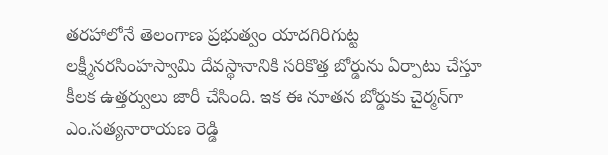తరహాలోనే తెలంగాణ ప్రభుత్వం యాదగిరిగుట్ట లక్ష్మీనరసింహస్వామి దేవస్థానానికి సరికొత్త బోర్డును ఏర్పాటు చేస్తూ కీలక ఉత్తర్వులు జారీ చేసింది. ఇక ఈ నూతన బోర్డుకు చైర్మన్‌గా ఎం.సత్యనారాయణ రెడ్డి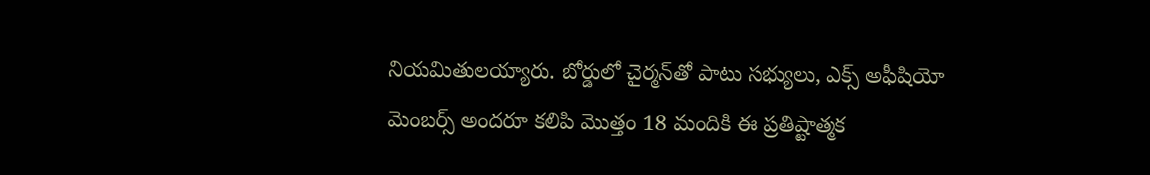నియమితులయ్యారు. బోర్డులో చైర్మన్‌తో పాటు సభ్యులు, ఎక్స్ అఫీషియో మెంబర్స్ అందరూ కలిపి మొత్తం 18 మందికి ఈ ప్రతిష్టాత్మక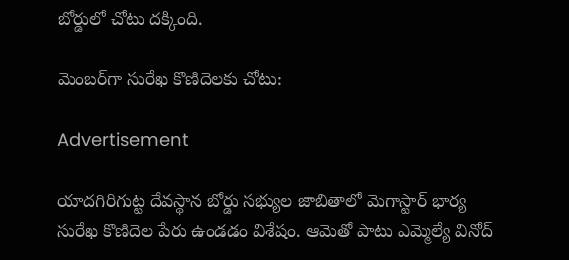బోర్డులో చోటు దక్కింది.

మెంబర్‌గా సురేఖ కొణిదెలకు చోటు:

Advertisement

యాదగిరిగుట్ట దేవస్థాన బోర్డు సభ్యుల జాబితాలో మెగాస్టార్ భార్య సురేఖ కొణిదెల పేరు ఉండడం విశేషం. ఆమెతో పాటు ఎమ్మెల్యే వినోద్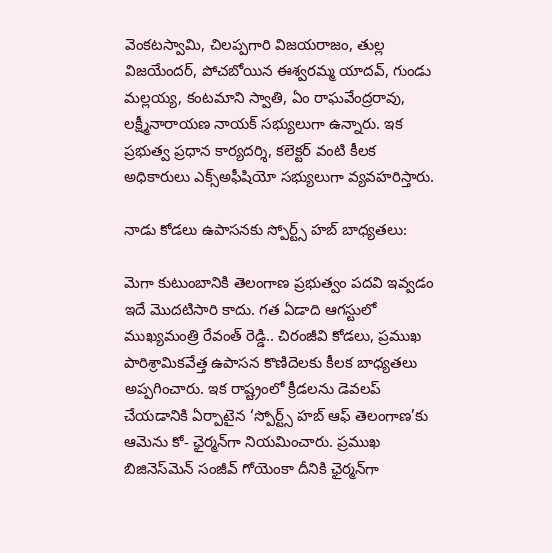వెంకటస్వామి, చిలప్పగారి విజయరాజం, తుల్ల విజయేందర్, పోచబోయిన ఈశ్వరమ్మ యాదవ్, గుండు మల్లయ్య, కంటమాని స్వాతి, ఏం రాఘవేంద్రరావు, లక్ష్మీనారాయణ నాయక్ సభ్యులుగా ఉన్నారు. ఇక ప్రభుత్వ ప్రధాన కార్యదర్శి, కలెక్టర్ వంటి కీలక అధికారులు ఎక్స్అఫీషియో సభ్యులుగా వ్యవహరిస్తారు.

నాడు కోడలు ఉపాసనకు స్పోర్ట్స్ హబ్ బాధ్యతలు:

మెగా కుటుంబానికి తెలంగాణ ప్రభుత్వం పదవి ఇవ్వడం ఇదే మొదటిసారి కాదు. గత ఏడాది ఆగస్టులో ముఖ్యమంత్రి రేవంత్ రెడ్డి.. చిరంజీవి కోడలు, ప్రముఖ పారిశ్రామికవేత్త ఉపాసన కొణిదెలకు కీలక బాధ్యతలు అప్పగించారు. ఇక రాష్ట్రంలో క్రీడలను డెవలప్ చేయడానికి ఏర్పాటైన ‘స్పోర్ట్స్ హబ్ ఆఫ్ తెలంగాణ’కు ఆమెను కో- ఛైర్మన్‌గా నియమించారు. ప్రముఖ బిజినెస్‌మెన్ సంజీవ్ గోయెంకా దీనికి ఛైర్మన్‌గా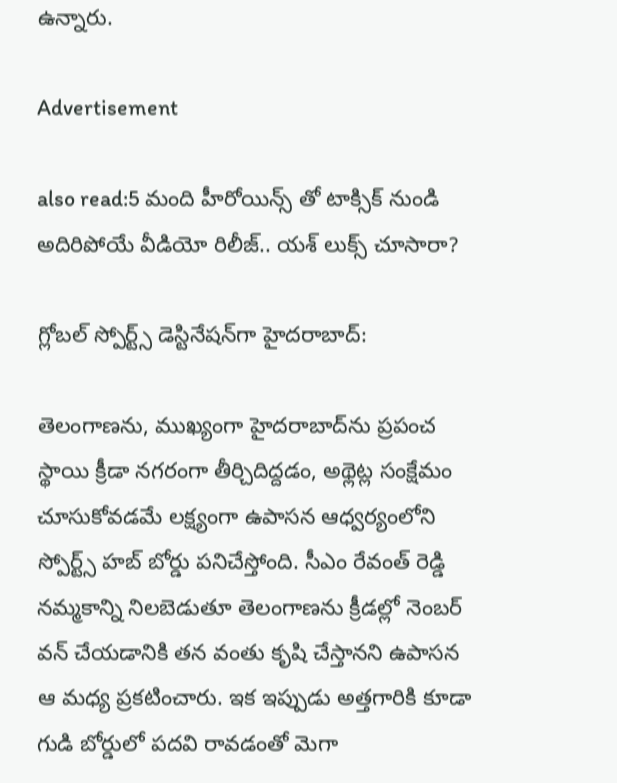ఉన్నారు.

Advertisement

also read:5 మంది హీరోయిన్స్ తో టాక్సిక్ నుండి అదిరిపోయే వీడియో రిలీజ్.. యశ్ లుక్స్ చూసారా?

గ్లోబల్ స్పోర్ట్స్ డెస్టినేషన్‌గా హైదరాబాద్:

తెలంగాణను, ముఖ్యంగా హైదరాబాద్‌ను ప్రపంచ స్థాయి క్రీడా నగరంగా తీర్చిదిద్దడం, అథ్లెట్ల సంక్షేమం చూసుకోవడమే లక్ష్యంగా ఉపాసన ఆధ్వర్యంలోని స్పోర్ట్స్ హబ్ బోర్డు పనిచేస్తోంది. సీఎం రేవంత్ రెడ్డి నమ్మకాన్ని నిలబెడుతూ తెలంగాణను క్రీడల్లో నెంబర్ వన్ చేయడానికి తన వంతు కృషి చేస్తానని ఉపాసన ఆ మధ్య ప్రకటించారు. ఇక ఇప్పుడు అత్తగారికి కూడా గుడి బోర్డులో పదవి రావడంతో మెగా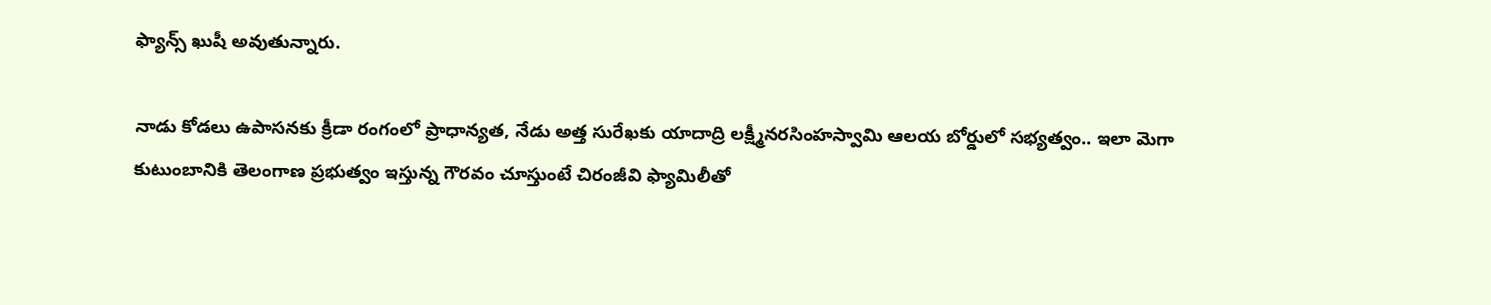ఫ్యాన్స్ ఖుషీ అవుతున్నారు.

నాడు కోడలు ఉపాసనకు క్రీడా రంగంలో ప్రాధాన్యత, నేడు అత్త సురేఖకు యాదాద్రి లక్ష్మీనరసింహస్వామి ఆలయ బోర్డులో సభ్యత్వం.. ఇలా మెగా కుటుంబానికి తెలంగాణ ప్రభుత్వం ఇస్తున్న గౌరవం చూస్తుంటే చిరంజీవి ఫ్యామిలీతో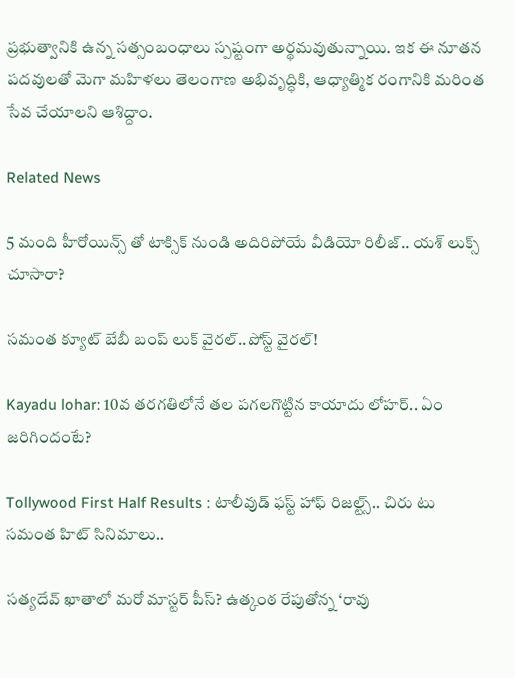ప్రభుత్వానికి ఉన్న సత్సంబంధాలు స్పష్టంగా అర్థమవుతున్నాయి. ఇక ఈ నూతన పదవులతో మెగా మహిళలు తెలంగాణ అభివృద్ధికి, ఆధ్యాత్మిక రంగానికి మరింత సేవ చేయాలని ఆశిద్దాం.

Related News

5 మంది హీరోయిన్స్ తో టాక్సిక్ నుండి అదిరిపోయే వీడియో రిలీజ్.. యశ్ లుక్స్ చూసారా?

సమంత క్యూట్ బేబీ బంప్ లుక్ వైరల్..పోస్ట్ వైరల్!

Kayadu lohar: 10వ తరగతిలోనే తల పగలగొట్టిన కాయాదు లోహర్.. ఏం జరిగిందంటే?

Tollywood First Half Results : టాలీవుడ్ ఫస్ట్ హాఫ్ రిజల్ట్స్.. చిరు టు సమంత హిట్ సినిమాలు..

సత్యదేవ్ ఖాతాలో మరో మాస్టర్ పీస్? ఉత్కంఠ రేపుతోన్న ‘రావు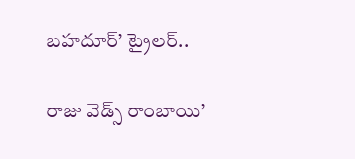బహదూర్’ ట్రైలర్..

రాజు వెడ్స్ రాంబాయి’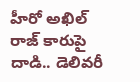హీరో అఖిల్ రాజ్ కారుపై దాడి.. డెలివరీ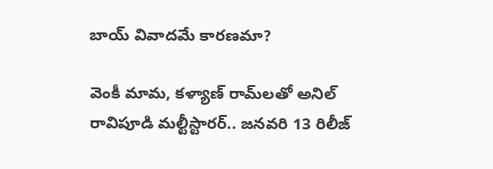బాయ్ వివాదమే కారణమా?

వెంకీ మామ, కళ్యాణ్ రామ్‌లతో అనిల్ రావిపూడి మల్టీస్టారర్.. జనవరి 13 రిలీజ్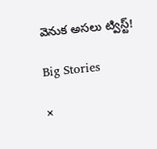వెనుక అసలు ట్విస్ట్!

Big Stories

×